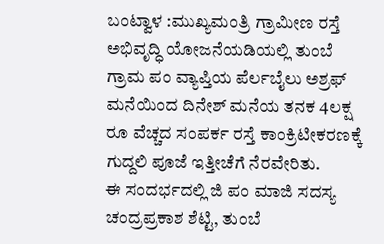ಬಂಟ್ವಾಳ :ಮುಖ್ಯಮಂತ್ರಿ ಗ್ರಾಮೀಣ ರಸ್ತೆ ಅಭಿವೃದ್ಧಿ ಯೋಜನೆಯಡಿಯಲ್ಲಿ ತುಂಬೆ ಗ್ರಾಮ ಪಂ ವ್ಯಾಪ್ತಿಯ ಪೆರ್ಲಬೈಲು ಅಶ್ರಫ್ ಮನೆಯಿಂದ ದಿನೇಶ್ ಮನೆಯ ತನಕ 4ಲಕ್ಷ ರೂ ವೆಚ್ಚದ ಸಂಪರ್ಕ ರಸ್ತೆ ಕಾಂಕ್ರಿಟೀಕರಣಕ್ಕೆ ಗುದ್ದಲಿ ಪೂಜೆ ಇತ್ತೀಚೆಗೆ ನೆರವೇರಿತು.
ಈ ಸಂದರ್ಭದಲ್ಲಿ ಜಿ ಪಂ ಮಾಜಿ ಸದಸ್ಯ ಚಂದ್ರಪ್ರಕಾಶ ಶೆಟ್ಟಿ, ತುಂಬೆ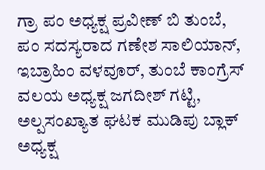ಗ್ರಾ ಪಂ ಅಧ್ಯಕ್ಷ ಪ್ರವೀಣ್ ಬಿ ತುಂಬೆ, ಪಂ ಸದಸ್ಯರಾದ ಗಣೇಶ ಸಾಲಿಯಾನ್, ಇಬ್ರಾಹಿಂ ವಳವೂರ್, ತುಂಬೆ ಕಾಂಗ್ರೆಸ್ ವಲಯ ಅಧ್ಯಕ್ಷ ಜಗದೀಶ್ ಗಟ್ಟಿ, ಅಲ್ಪಸಂಖ್ಯಾತ ಘಟಕ ಮುಡಿಪು ಬ್ಲಾಕ್ ಅಧ್ಯಕ್ಷ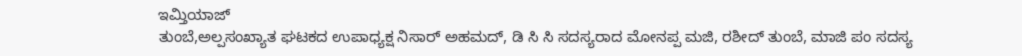ಇಮ್ತಿಯಾಜ್
ತುಂಬೆ,ಅಲ್ಪಸಂಖ್ಯಾತ ಘಟಕದ ಉಪಾಧ್ಯಕ್ಷ ನಿಸಾರ್ ಅಹಮದ್, ಡಿ ಸಿ ಸಿ ಸದಸ್ಯರಾದ ಮೋನಪ್ಪ ಮಜಿ, ರಶೀದ್ ತುಂಬೆ, ಮಾಜಿ ಪಂ ಸದಸ್ಯ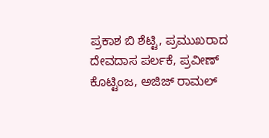ಪ್ರಕಾಶ ಬಿ ಶೆಟ್ಟಿ, ಪ್ರಮುಖರಾದ ದೇವದಾಸ ಪರ್ಲಕೆ, ಪ್ರವೀಣ್ ಕೊಟ್ಟಿಂಜ, ಅಜಿಜ್ ರಾಮಲ್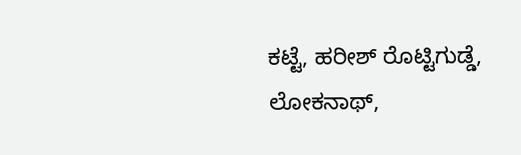ಕಟ್ಟೆ, ಹರೀಶ್ ರೊಟ್ಟಿಗುಡ್ಡೆ, ಲೋಕನಾಥ್,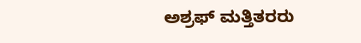ಅಶ್ರಫ್ ಮತ್ತಿತರರು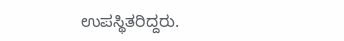ಉಪಸ್ಥಿತರಿದ್ದರು.